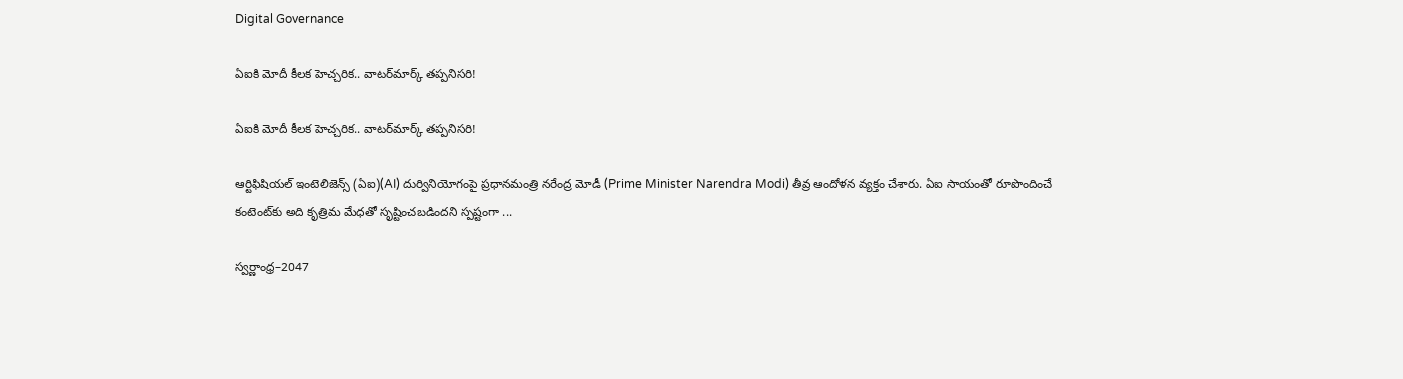Digital Governance

ఏఐకి మోదీ కీలక హెచ్చరిక.. వాటర్‌మార్క్ తప్పనిసరి!

ఏఐకి మోదీ కీలక హెచ్చరిక.. వాటర్‌మార్క్ తప్పనిసరి!

ఆర్టిఫిషియల్ ఇంటెలిజెన్స్ (ఏఐ)(AI) దుర్వినియోగంపై ప్రధానమంత్రి నరేంద్ర మోడీ (Prime Minister Narendra Modi) తీవ్ర ఆందోళన వ్యక్తం చేశారు. ఏఐ సాయంతో రూపొందించే కంటెంట్‌కు అది కృత్రిమ మేధతో సృష్టించబడిందని స్పష్టంగా ...

స్వర్ణాంధ్ర–2047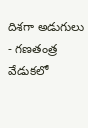దిశగా అడుగులు - గ‌ణ‌తంత్ర వేడుక‌లో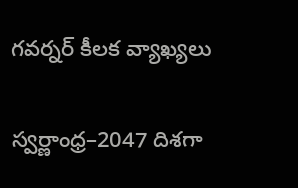గవర్నర్ కీలక వ్యాఖ్యలు

స్వర్ణాంధ్ర–2047 దిశగా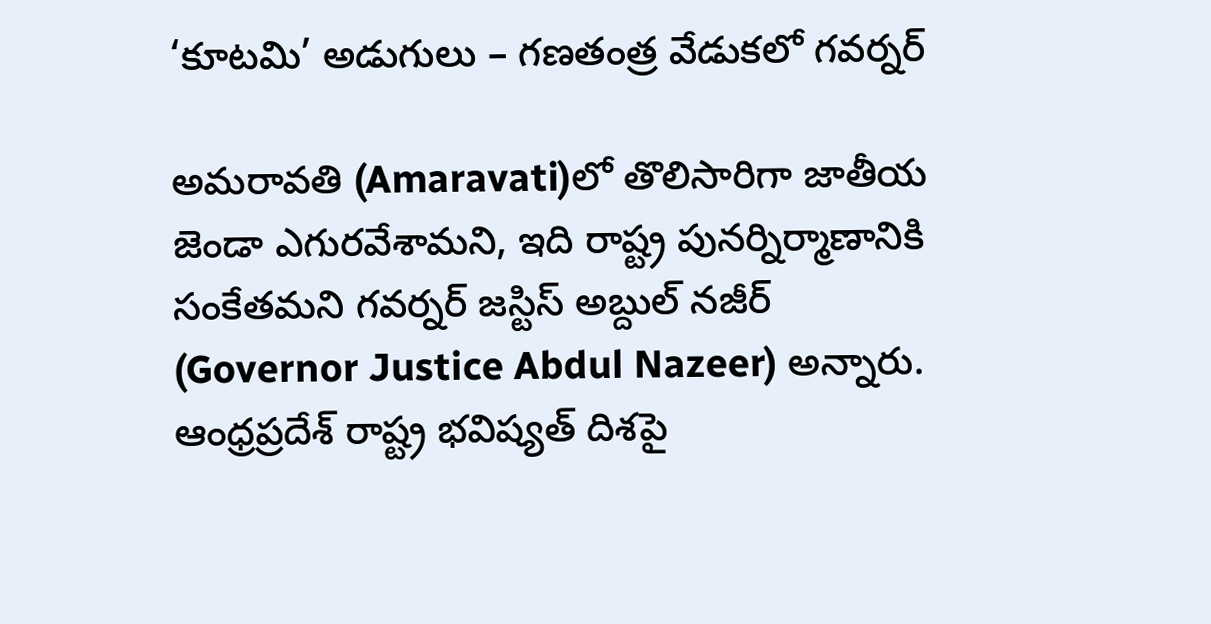‘కూటమి’ అడుగులు – గ‌ణ‌తంత్ర వేడుక‌లో గవర్నర్

అమరావతి (Amaravati)లో తొలిసారిగా జాతీయ జెండా ఎగురవేశామని, ఇది రాష్ట్ర పునర్నిర్మాణానికి సంకేతమని గవర్నర్ జస్టిస్ అబ్దుల్ నజీర్ (Governor Justice Abdul Nazeer) అన్నారు. ఆంధ్రప్రదేశ్ రాష్ట్ర భవిష్యత్ దిశపై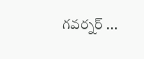గ‌వ‌ర్న‌ర్‌ ...